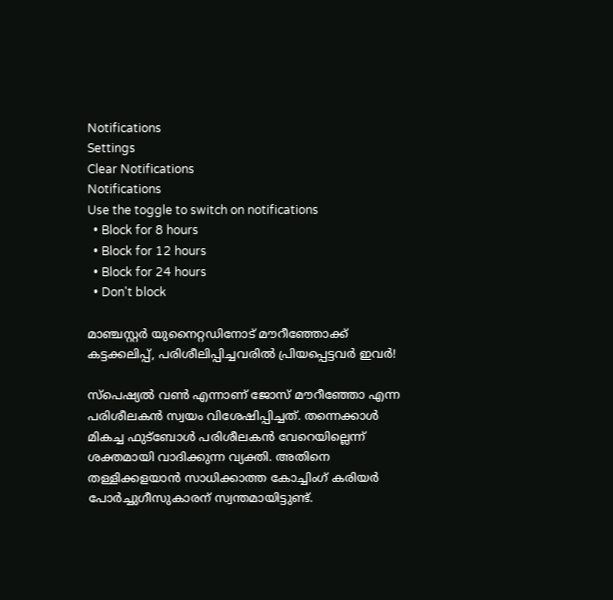Notifications
Settings
Clear Notifications
Notifications
Use the toggle to switch on notifications
  • Block for 8 hours
  • Block for 12 hours
  • Block for 24 hours
  • Don't block

മാഞ്ചസ്റ്റര്‍ യുനൈറ്റഡിനോട് മൗറീഞ്ഞോക്ക് കട്ടക്കലിപ്പ്, പരിശീലിപ്പിച്ചവരില്‍ പ്രിയപ്പെട്ടവര്‍ ഇവര്‍!

സ്‌പെഷ്യല്‍ വണ്‍ എന്നാണ് ജോസ് മൗറീഞ്ഞോ എന്ന പരിശീലകന്‍ സ്വയം വിശേഷിപ്പിച്ചത്. തന്നെക്കാള്‍ മികച്ച ഫുട്‌ബോള്‍ പരിശീലകന്‍ വേറെയില്ലെന്ന് ശക്തമായി വാദിക്കുന്ന വ്യക്തി. അതിനെ തള്ളിക്കളയാന്‍ സാധിക്കാത്ത കോച്ചിംഗ് കരിയര്‍ പോര്‍ച്ചുഗീസുകാരന് സ്വന്തമായിട്ടുണ്ട്.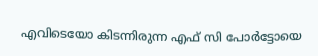എവിടെയോ കിടന്നിരുന്ന എഫ് സി പോര്‍ട്ടോയെ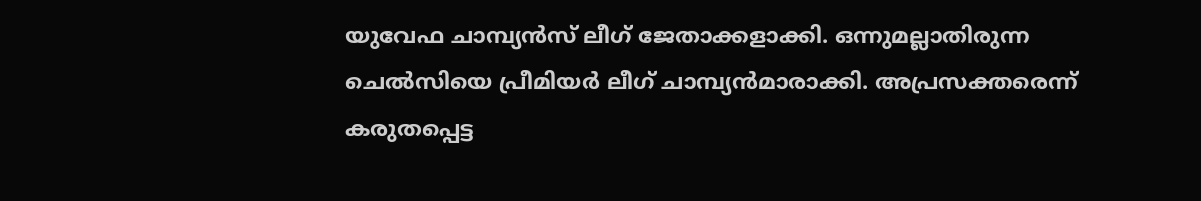യുവേഫ ചാമ്പ്യന്‍സ് ലീഗ് ജേതാക്കളാക്കി. ഒന്നുമല്ലാതിരുന്ന ചെല്‍സിയെ പ്രീമിയര്‍ ലീഗ് ചാമ്പ്യന്‍മാരാക്കി. അപ്രസക്തരെന്ന് കരുതപ്പെട്ട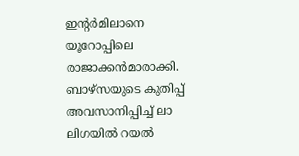ഇന്റര്‍മിലാനെ യൂറോപ്പിലെ രാജാക്കന്‍മാരാക്കി. ബാഴ്‌സയുടെ കുതിപ്പ് അവസാനിപ്പിച്ച് ലാ ലിഗയില്‍ റയല്‍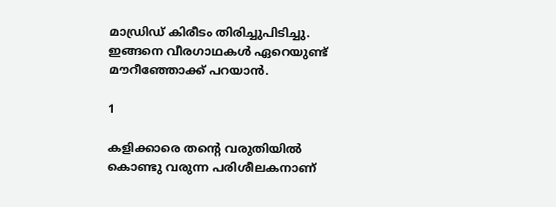മാഡ്രിഡ് കിരീടം തിരിച്ചുപിടിച്ചു. ഇങ്ങനെ വീരഗാഥകള്‍ ഏറെയുണ്ട് മൗറീഞ്ഞോക്ക് പറയാന്‍.

1

കളിക്കാരെ തന്റെ വരുതിയില്‍ കൊണ്ടു വരുന്ന പരിശീലകനാണ്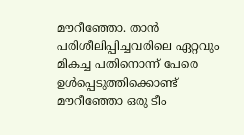മൗറീഞ്ഞോ. താന്‍ പരിശീലിപ്പിച്ചവരിലെ ഏറ്റവും മികച്ച പതിനൊന്ന് പേരെ ഉള്‍പ്പെടുത്തിക്കൊണ്ട് മൗറീഞ്ഞോ ഒരു ടീം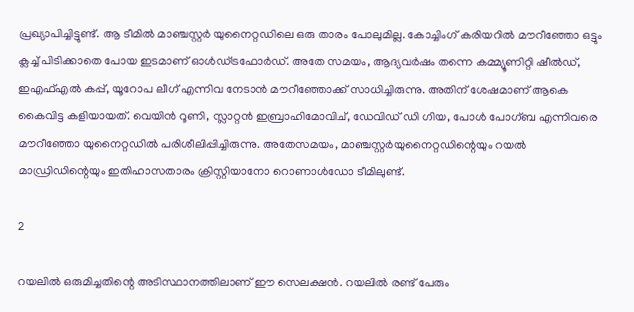പ്രഖ്യാപിച്ചിട്ടുണ്ട്. ആ ടീമില്‍ മാഞ്ചസ്റ്റര്‍ യുനൈറ്റഡിലെ ഒരു താരം പോലുമില്ല. കോച്ചിംഗ് കരിയറില്‍ മൗറീഞ്ഞോ ഒട്ടും ക്ലച്ച് പിടിക്കാതെ പോയ ഇടമാണ് ഓള്‍ഡ്ട്രഫോര്‍ഡ്. അതേ സമയം, ആദ്യവര്‍ഷം തന്നെ കമ്മ്യൂണിറ്റി ഷീല്‍ഡ്, ഇഎഫ്എല്‍ കപ്പ്, യൂറോപ ലീഗ് എന്നിവ നേടാന്‍ മൗറീഞ്ഞോക്ക് സാധിച്ചിരുന്നു. അതിന് ശേഷമാണ് ആകെ കൈവിട്ട കളിയായത്. വെയിന്‍ റൂണി, സ്ലാറ്റന്‍ ഇബ്രാഹിമോവിച്, ഡേവിഡ് ഡി ഗിയ, പോള്‍ പോഗ്ബ എന്നിവരെ മൗറീഞ്ഞോ യുനൈറ്റഡില്‍ പരിശീലിപ്പിച്ചിരുന്നു. അതേസമയം, മാഞ്ചസ്റ്റര്‍യുനൈറ്റഡിന്റെയും റയല്‍ മാഡ്രിഡിന്റെയും ഇതിഹാസതാരം ക്രിസ്റ്റിയാനോ റൊണാള്‍ഡോ ടീമിലുണ്ട്.

2

റയലില്‍ ഒരുമിച്ചതിന്റെ അടിസ്ഥാനത്തിലാണ് ഈ സെലക്ഷന്‍. റയലില്‍ രണ്ട് പേരും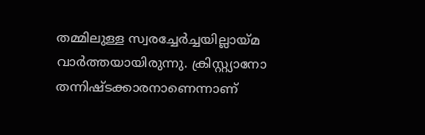തമ്മിലുള്ള സ്വരച്ചേര്‍ച്ചയില്ലായ്മ വാര്‍ത്തയായിരുന്നു. ക്രിസ്റ്റ്യാനോ തന്നിഷ്ടക്കാരനാണെന്നാണ്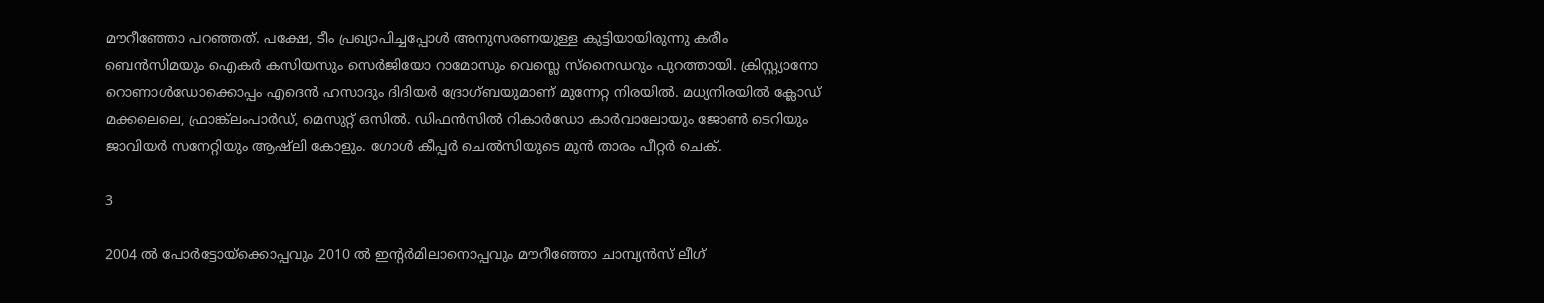മൗറീഞ്ഞോ പറഞ്ഞത്. പക്ഷേ, ടീം പ്രഖ്യാപിച്ചപ്പോള്‍ അനുസരണയുള്ള കുട്ടിയായിരുന്നു കരീം ബെന്‍സിമയും ഐകര്‍ കസിയസും സെര്‍ജിയോ റാമോസും വെസ്ലെ സ്‌നൈഡറും പുറത്തായി. ക്രിസ്റ്റ്യാനോ റൊണാള്‍ഡോക്കൊപ്പം എദെന്‍ ഹസാദും ദിദിയര്‍ ദ്രോഗ്ബയുമാണ് മുന്നേറ്റ നിരയില്‍. മധ്യനിരയില്‍ ക്ലോഡ് മക്കലെലെ, ഫ്രാങ്ക്‌ലംപാര്‍ഡ്, മെസുറ്റ് ഒസില്‍. ഡിഫന്‍സില്‍ റികാര്‍ഡോ കാര്‍വാലോയും ജോണ്‍ ടെറിയും ജാവിയര്‍ സനേറ്റിയും ആഷ്‌ലി കോളും. ഗോള്‍ കീപ്പര്‍ ചെല്‍സിയുടെ മുന്‍ താരം പീറ്റര്‍ ചെക്.

3

2004 ല്‍ പോര്‍ട്ടോയ്‌ക്കൊപ്പവും 2010 ല്‍ ഇന്റര്‍മിലാനൊപ്പവും മൗറീഞ്ഞോ ചാമ്പ്യന്‍സ് ലീഗ്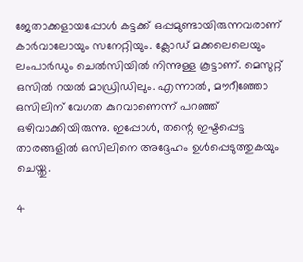ജേതാക്കളായപ്പോള്‍ കട്ടക്ക് ഒപ്പമുണ്ടായിരുന്നവരാണ് കാര്‍വാലോയും സനേറ്റിയും. ക്ലോഡ് മക്കലെലെയും ലംപാര്‍ഡും ചെല്‍സിയില്‍ നിന്നുള്ള കൂട്ടാണ്. മെസുറ്റ് ഒസില്‍ റയല്‍ മാഡ്രിഡിലും. എന്നാല്‍, മൗറീഞ്ഞോ ഒസിലിന് വേഗത കുറവാണെന്ന് പറഞ്ഞ് ഒഴിവാക്കിയിരുന്നു. ഇപ്പോള്‍, തന്റെ ഇഷ്ടപ്പെട്ട താരങ്ങളില്‍ ഒസിലിനെ അദ്ദേഹം ഉള്‍പ്പെടുത്തുകയും ചെയ്തു.

4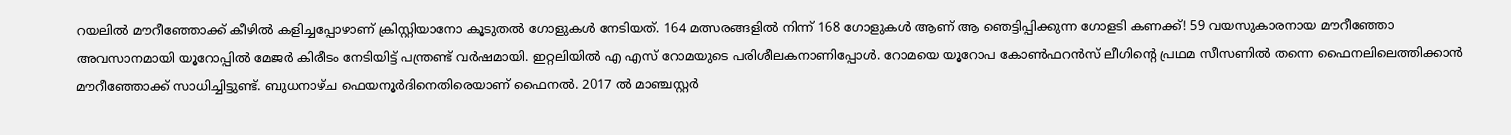റയലില്‍ മൗറീഞ്ഞോക്ക് കീഴില്‍ കളിച്ചപ്പോഴാണ് ക്രിസ്റ്റിയാനോ കൂടുതല്‍ ഗോളുകള്‍ നേടിയത്. 164 മത്സരങ്ങളില്‍ നിന്ന് 168 ഗോളുകള്‍ ആണ് ആ ഞെട്ടിപ്പിക്കുന്ന ഗോളടി കണക്ക്! 59 വയസുകാരനായ മൗറീഞ്ഞോ അവസാനമായി യൂറോപ്പില്‍ മേജര്‍ കിരീടം നേടിയിട്ട് പന്ത്രണ്ട് വര്‍ഷമായി. ഇറ്റലിയില്‍ എ എസ് റോമയുടെ പരിശീലകനാണിപ്പോള്‍. റോമയെ യൂറോപ കോണ്‍ഫറന്‍സ് ലീഗിന്റെ പ്രഥമ സീസണില്‍ തന്നെ ഫൈനലിലെത്തിക്കാന്‍ മൗറീഞ്ഞോക്ക് സാധിച്ചിട്ടുണ്ട്. ബുധനാഴ്ച ഫെയനൂര്‍ദിനെതിരെയാണ് ഫൈനല്‍. 2017 ല്‍ മാഞ്ചസ്റ്റര്‍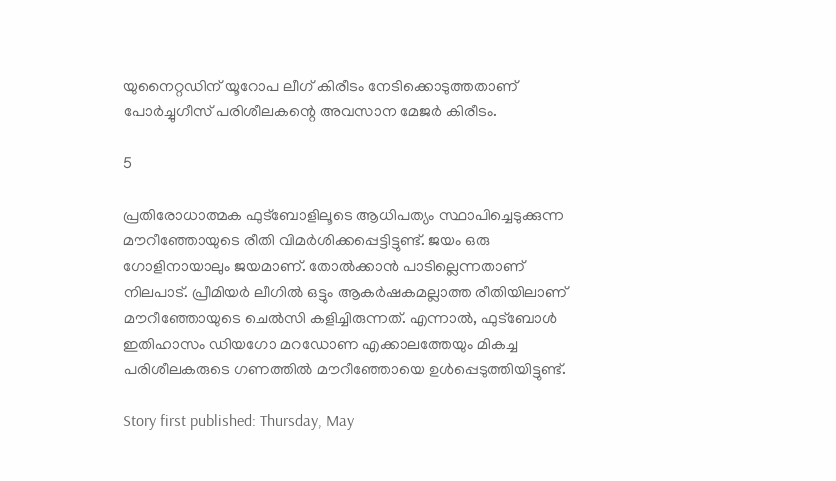യുനൈറ്റഡിന് യൂറോപ ലീഗ് കിരീടം നേടിക്കൊടുത്തതാണ് പോര്‍ച്ചുഗീസ് പരിശീലകന്റെ അവസാന മേജര്‍ കിരീടം.

5

പ്രതിരോധാത്മക ഫുട്‌ബോളിലൂടെ ആധിപത്യം സ്ഥാപിച്ചെടുക്കുന്ന മൗറീഞ്ഞോയുടെ രീതി വിമര്‍ശിക്കപ്പെട്ടിട്ടുണ്ട്. ജയം ഒരു ഗോളിനായാലും ജയമാണ്. തോല്‍ക്കാന്‍ പാടില്ലെന്നതാണ് നിലപാട്. പ്രീമിയര്‍ ലീഗില്‍ ഒട്ടും ആകര്‍ഷകമല്ലാത്ത രീതിയിലാണ് മൗറീഞ്ഞോയുടെ ചെല്‍സി കളിച്ചിരുന്നത്. എന്നാല്‍, ഫുട്‌ബോള്‍ ഇതിഹാസം ഡിയഗോ മറഡോണ എക്കാലത്തേയും മികച്ച പരിശീലകരുടെ ഗണത്തില്‍ മൗറീഞ്ഞോയെ ഉള്‍പ്പെടുത്തിയിട്ടുണ്ട്.

Story first published: Thursday, May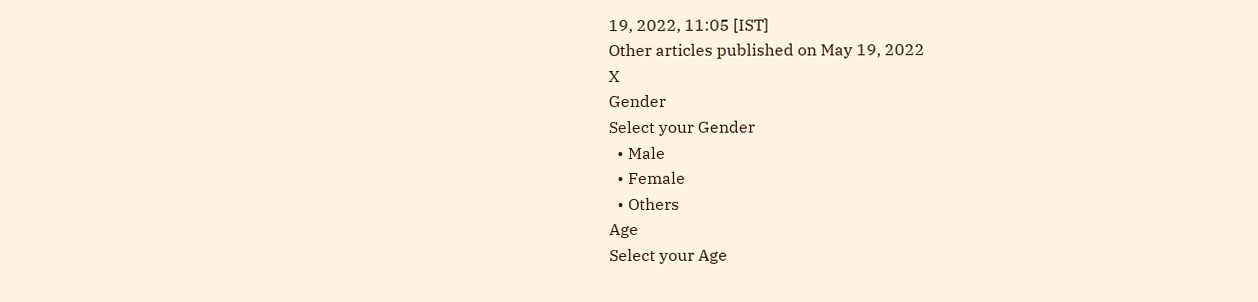19, 2022, 11:05 [IST]
Other articles published on May 19, 2022
X
Gender
Select your Gender
  • Male
  • Female
  • Others
Age
Select your Age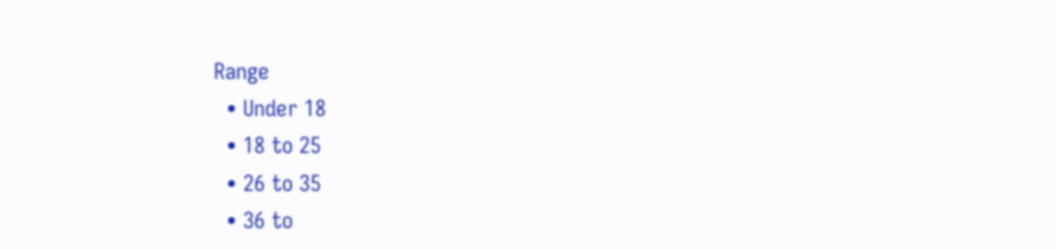Range
  • Under 18
  • 18 to 25
  • 26 to 35
  • 36 to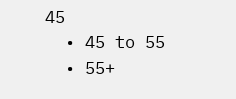45
  • 45 to 55
  • 55+